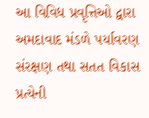આ વિવિધ પ્રવૃત્તિઓ દ્વારા અમદાવાદ મંડળે પર્યાવરણ સંરક્ષણ તથા સતત વિકાસ પ્રત્યેની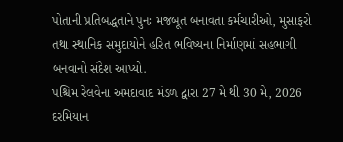પોતાની પ્રતિબદ્ધતાને પુનઃ મજબૂત બનાવતા કર્મચારીઓ, મુસાફરો તથા સ્થાનિક સમુદાયોને હરિત ભવિષ્યના નિર્માણમાં સહભાગી બનવાનો સંદેશ આપ્યો.
પશ્ચિમ રેલવેના અમદાવાદ મંડળ દ્વારા 27 મે થી 30 મે, 2026 દરમિયાન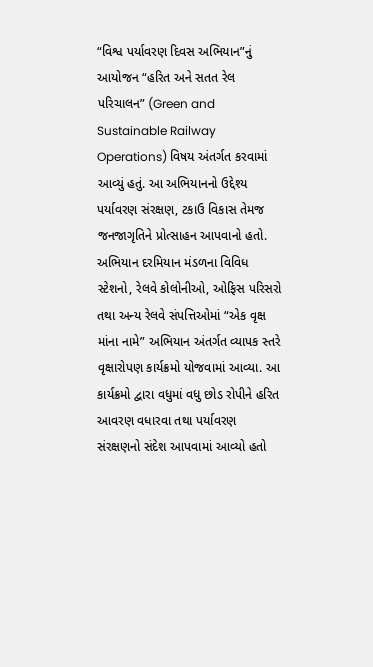“વિશ્વ પર્યાવરણ દિવસ અભિયાન”નું આયોજન “હરિત અને સતત રેલ પરિચાલન” (Green and Sustainable Railway Operations) વિષય અંતર્ગત કરવામાં આવ્યું હતું. આ અભિયાનનો ઉદ્દેશ્ય પર્યાવરણ સંરક્ષણ, ટકાઉ વિકાસ તેમજ જનજાગૃતિને પ્રોત્સાહન આપવાનો હતો.
અભિયાન દરમિયાન મંડળના વિવિધ સ્ટેશનો, રેલવે કોલોનીઓ, ઓફિસ પરિસરો તથા અન્ય રેલવે સંપત્તિઓમાં “એક વૃક્ષ માંના નામે” અભિયાન અંતર્ગત વ્યાપક સ્તરે વૃક્ષારોપણ કાર્યક્રમો યોજવામાં આવ્યા. આ કાર્યક્રમો દ્વારા વધુમાં વધુ છોડ રોપીને હરિત આવરણ વધારવા તથા પર્યાવરણ સંરક્ષણનો સંદેશ આપવામાં આવ્યો હતો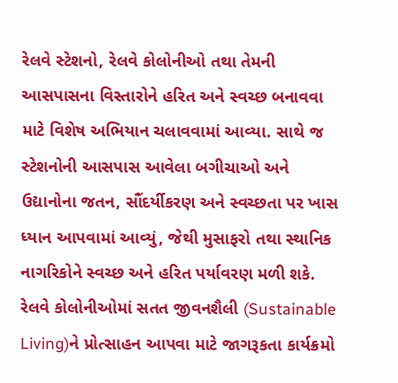રેલવે સ્ટેશનો, રેલવે કોલોનીઓ તથા તેમની આસપાસના વિસ્તારોને હરિત અને સ્વચ્છ બનાવવા માટે વિશેષ અભિયાન ચલાવવામાં આવ્યા. સાથે જ સ્ટેશનોની આસપાસ આવેલા બગીચાઓ અને ઉદ્યાનોના જતન, સૌંદર્યીકરણ અને સ્વચ્છતા પર ખાસ ધ્યાન આપવામાં આવ્યું, જેથી મુસાફરો તથા સ્થાનિક નાગરિકોને સ્વચ્છ અને હરિત પર્યાવરણ મળી શકે.
રેલવે કોલોનીઓમાં સતત જીવનશૈલી (Sustainable Living)ને પ્રોત્સાહન આપવા માટે જાગરૂકતા કાર્યક્રમો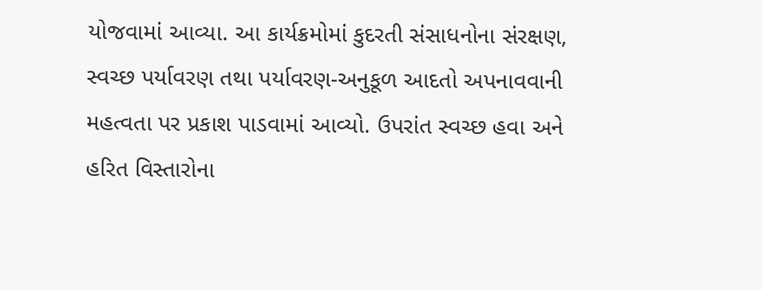યોજવામાં આવ્યા. આ કાર્યક્રમોમાં કુદરતી સંસાધનોના સંરક્ષણ, સ્વચ્છ પર્યાવરણ તથા પર્યાવરણ-અનુકૂળ આદતો અપનાવવાની મહત્વતા પર પ્રકાશ પાડવામાં આવ્યો. ઉપરાંત સ્વચ્છ હવા અને હરિત વિસ્તારોના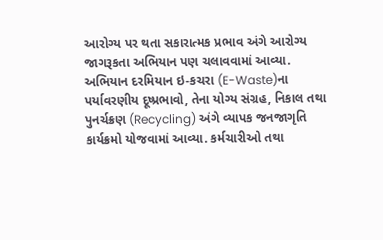આરોગ્ય પર થતા સકારાત્મક પ્રભાવ અંગે આરોગ્ય જાગરૂકતા અભિયાન પણ ચલાવવામાં આવ્યા.
અભિયાન દરમિયાન ઇ-કચરા (E-Waste)ના પર્યાવરણીય દૂષ્પ્રભાવો, તેના યોગ્ય સંગ્રહ, નિકાલ તથા પુનર્ચક્રણ (Recycling) અંગે વ્યાપક જનજાગૃતિ કાર્યક્રમો યોજવામાં આવ્યા. કર્મચારીઓ તથા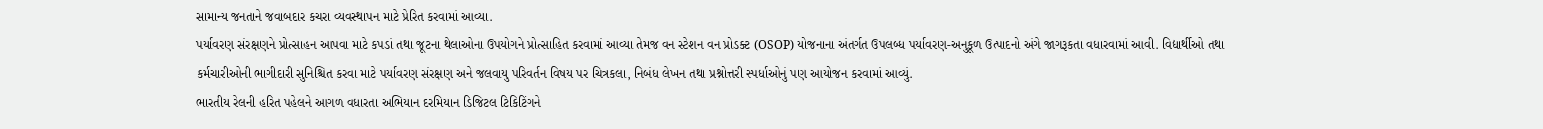સામાન્ય જનતાને જવાબદાર કચરા વ્યવસ્થાપન માટે પ્રેરિત કરવામાં આવ્યા.
પર્યાવરણ સંરક્ષણને પ્રોત્સાહન આપવા માટે કપડાં તથા જૂટના થેલાઓના ઉપયોગને પ્રોત્સાહિત કરવામાં આવ્યા તેમજ વન સ્ટેશન વન પ્રોડક્ટ (OSOP) યોજનાના અંતર્ગત ઉપલબ્ધ પર્યાવરણ-અનુકૂળ ઉત્પાદનો અંગે જાગરૂકતા વધારવામાં આવી. વિદ્યાર્થીઓ તથા કર્મચારીઓની ભાગીદારી સુનિશ્ચિત કરવા માટે પર્યાવરણ સંરક્ષણ અને જલવાયુ પરિવર્તન વિષય પર ચિત્રકલા, નિબંધ લેખન તથા પ્રશ્નોત્તરી સ્પર્ધાઓનું પણ આયોજન કરવામાં આવ્યું.
ભારતીય રેલની હરિત પહેલને આગળ વધારતા અભિયાન દરમિયાન ડિજિટલ ટિકિટિંગને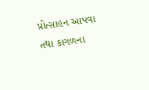પ્રોત્સાહન આપવા તથા કાગળના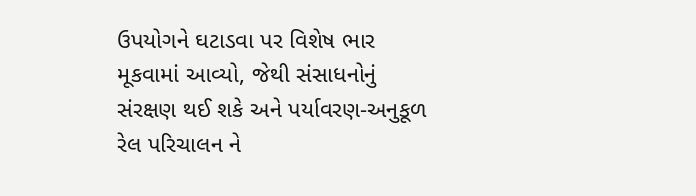ઉપયોગને ઘટાડવા પર વિશેષ ભાર મૂકવામાં આવ્યો, જેથી સંસાધનોનું સંરક્ષણ થઈ શકે અને પર્યાવરણ-અનુકૂળ રેલ પરિચાલન ને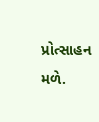પ્રોત્સાહન મળે.